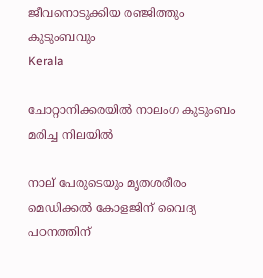ജീവനൊടുക്കിയ രഞ്ജിത്തും കുടുംബവും
Kerala

ചോറ്റാനിക്കരയിൽ നാലംഗ കുടുംബം മരിച്ച നിലയിൽ

നാല് പേരുടെയും മൃതശരീരം മെഡിക്കൽ കോളജിന് വൈദ്യ പഠനത്തിന്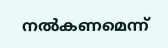നൽകണമെന്ന്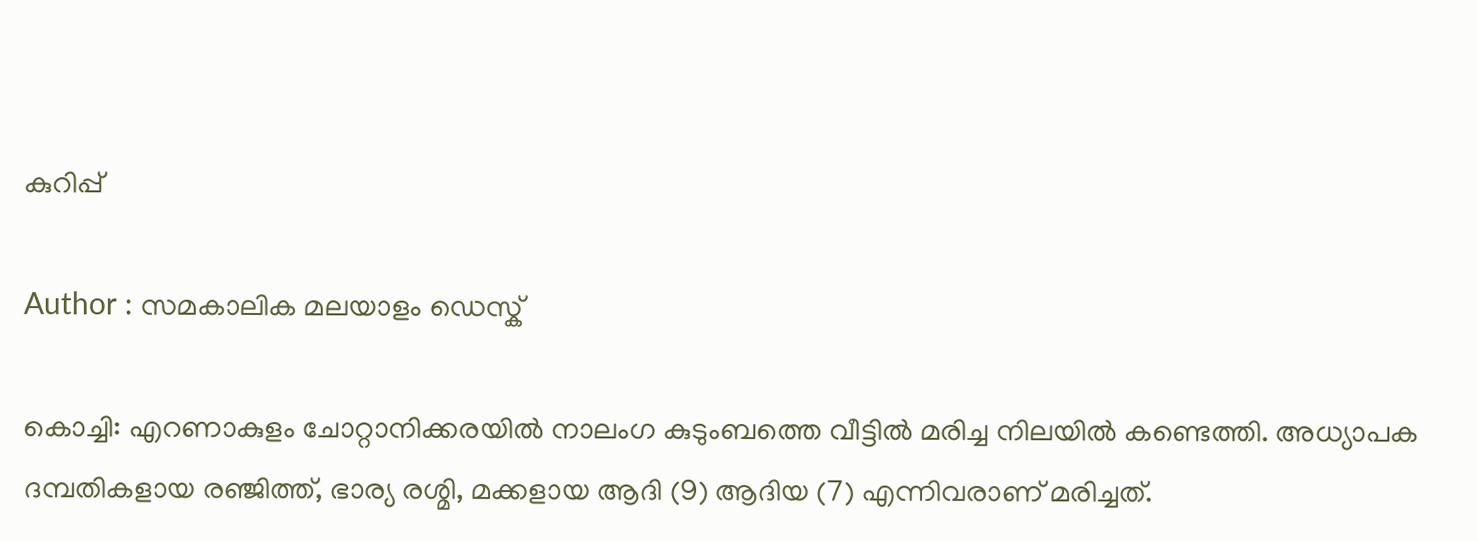കുറിപ്പ്

Author : സമകാലിക മലയാളം ഡെസ്ക്

കൊച്ചി: എറണാകുളം ചോറ്റാനിക്കരയിൽ നാലംഗ കുടുംബത്തെ വീട്ടിൽ മരിച്ച നിലയിൽ കണ്ടെത്തി. അധ്യാപക ദമ്പതികളായ രഞ്ജിത്ത്, ഭാര്യ രശ്മി, മക്കളായ ആദി (9) ആദിയ (7) എന്നിവരാണ് മരിച്ചത്.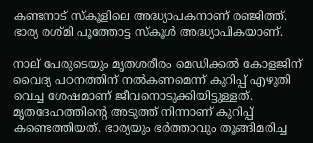കണ്ടനാട് സ്കൂളിലെ അദ്ധ്യാപകനാണ് രഞ്ജിത്ത്. ഭാര്യ രശ്മി പൂത്തോട്ട സ്കൂൾ അദ്ധ്യാപികയാണ്.

നാല് പേരുടെയും മൃതശരീരം മെഡിക്കൽ കോളജിന് വൈദ്യ പഠനത്തിന് നൽകണമെന്ന് കുറിപ്പ് എഴുതി വെച്ച ശേഷമാണ് ജീവനൊടുക്കിയിട്ടുള്ളത്. മൃതദേഹത്തിന്റെ അടുത്ത് നിന്നാണ് കുറിപ്പ് കണ്ടെത്തിയത്. ഭാര്യയും ഭർ‌ത്താവും തൂങ്ങിമരിച്ച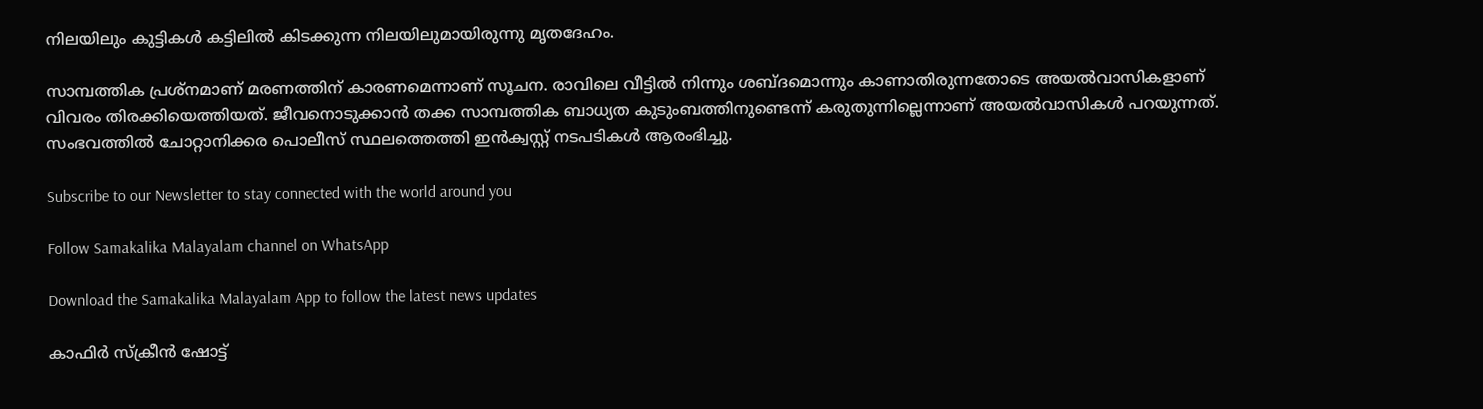നിലയിലും കുട്ടികൾ കട്ടിലിൽ കിടക്കുന്ന നിലയിലുമായിരുന്നു മൃതദേഹം.

സാമ്പത്തിക പ്രശ്നമാണ് മരണത്തിന് കാരണമെന്നാണ് സൂചന. രാവിലെ വീട്ടിൽ നിന്നും ശബ്ദമൊന്നും കാണാതിരുന്നതോടെ അയൽവാസികളാണ് വിവരം തിരക്കിയെത്തിയത്. ജീവനൊടുക്കാൻ‌ തക്ക സാമ്പത്തിക ബാധ്യത കുടുംബത്തിനുണ്ടെന്ന് കരുതുന്നില്ലെന്നാണ് അയൽവാസികൾ പറയുന്നത്. സംഭവത്തിൽ ചോറ്റാനിക്കര പൊലീസ് സ്ഥലത്തെത്തി ഇൻക്വസ്റ്റ് നടപടികൾ ആരംഭിച്ചു.

Subscribe to our Newsletter to stay connected with the world around you

Follow Samakalika Malayalam channel on WhatsApp

Download the Samakalika Malayalam App to follow the latest news updates

കാഫിര്‍ സ്‌ക്രീന്‍ ഷോട്ട്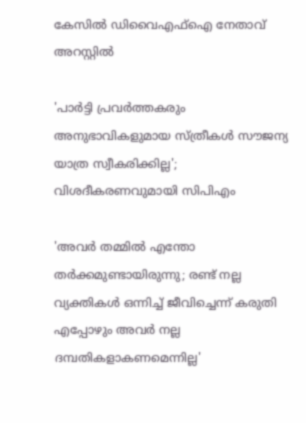കേസില്‍ ഡിവൈഎഫ്‌ഐ നേതാവ് അറസ്റ്റില്‍

'പാര്‍ട്ടി പ്രവര്‍ത്തകരും അനുഭാവികളുമായ സ്ത്രീകള്‍ സൗജന്യ യാത്ര സ്വീകരിക്കില്ല'; വിശദീകരണവുമായി സിപിഎം

'അവർ തമ്മിൽ എന്തോ തർക്കമുണ്ടായിരുന്നു; രണ്ട് നല്ല വ്യക്തികൾ ഒന്നിച്ച് ജീവിച്ചെന്ന് കരുതി എപ്പോഴും അവർ നല്ല ദമ്പതികളാകണമെന്നില്ല'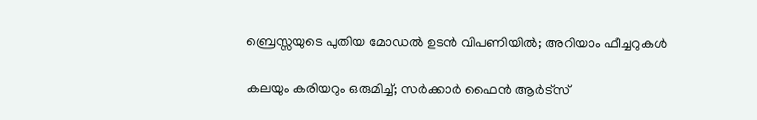ബ്രെസ്സയുടെ പുതിയ മോഡല്‍ ഉടന്‍ വിപണിയില്‍; അറിയാം ഫീച്ചറുകള്‍

കലയും കരിയറും ഒരുമിച്ച്; സർക്കാർ ഫൈൻ ആർട്‌സ്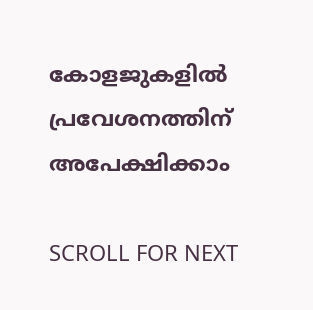കോളജുകളിൽ പ്രവേശനത്തിന് അപേക്ഷിക്കാം

SCROLL FOR NEXT